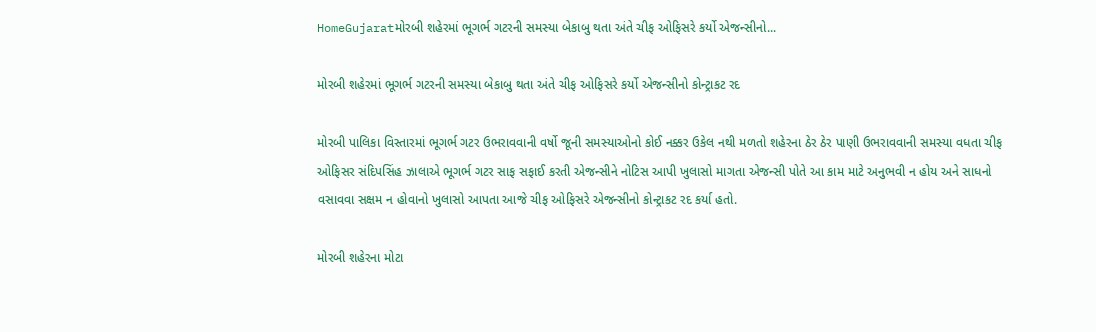HomeGujaratમોરબી શહેરમાં ભૂગર્ભ ગટરની સમસ્યા બેકાબુ થતા અંતે ચીફ ઓફિસરે કર્યો એજન્સીનો...

મોરબી શહેરમાં ભૂગર્ભ ગટરની સમસ્યા બેકાબુ થતા અંતે ચીફ ઓફિસરે કર્યો એજન્સીનો કોન્ટ્રાકટ રદ

મોરબી પાલિકા વિસ્તારમાં ભૂગર્ભ ગટર ઉભરાવવાની વર્ષો જૂની સમસ્યાઓનો કોઈ નક્કર ઉકેલ નથી મળતો શહેરના ઠેર ઠેર પાણી ઉભરાવવાની સમસ્યા વધતા ચીફ ઓફિસર સંદિપસિંહ ઝાલાએ ભૂગર્ભ ગટર સાફ સફાઈ કરતી એજન્સીને નોટિસ આપી ખુલાસો માગતા એજન્સી પોતે આ કામ માટે અનુભવી ન હોય અને સાધનો વસાવવા સક્ષમ ન હોવાનો ખુલાસો આપતા આજે ચીફ ઓફિસરે એજન્સીનો કોન્ટ્રાકટ રદ કર્યા હતો.

મોરબી શહેરના મોટા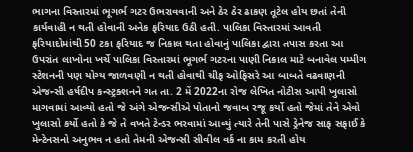ભાગના વિસ્તારમાં ભૂગર્ભ ગટર ઉભરાવવાની અને ઠેર ઠેર ઢાકણ તૂટેલ હોય છતાં તેની કાર્યવાહી ન થતી હોવાની અનેક ફરિયાદ ઉઠી હતી. પાલિકા વિસ્તારમાં આવતી ફરિયાદોમાંથી 50 ટકા ફરિયાદ જ નિકાલ થતા હોવાનું પાલિકા દ્વારા તપાસ કરતા આ ઉપરાંત લાખોના ખર્ચે પાલિકા વિસ્તારમાં ભૂગર્ભ ગટરના પાણી નિકાલ માટે બનાવેલ પમ્પીગ સ્ટેશનની પણ યોગ્ય જાળવણી ન થતી હોવાથી ચીફ ઓફિસરે આ બાબતે વઢવાણની એજન્સી હર્ષદીપ કન્સ્ટ્રક્શનને ગત તા. 2 મેં 2022ના રોજ લેખિત નોટીસ આપી ખુલાસો માગવામાં આવ્યો હતો જે અંગે એજન્સીએ પોતાનો જવાબ રજૂ કર્યો હતો જેમાં તેને એવો ખુલાસો કર્યો હતો કે જે તે વખતે ટેન્ડર ભરવામાં આવ્યું ત્યારે તેની પાસે ડ્રેનેજ સાફ સફાઈ કે મેન્ટેનસનો અનુભવ ન હતો તેમની એજન્સી સીવીલ વર્ક ના કામ કરતી હોય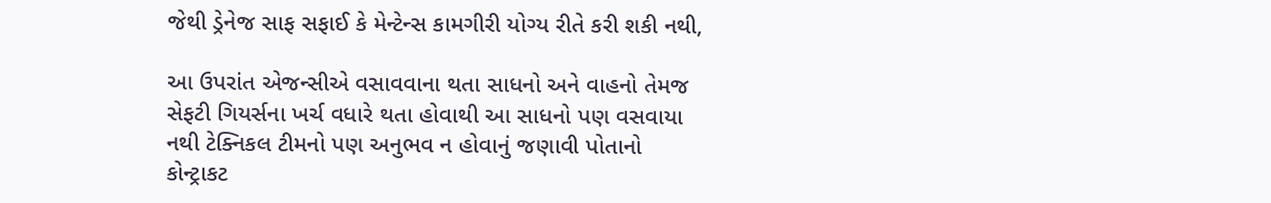જેથી ડ્રેનેજ સાફ સફાઈ કે મેન્ટેન્સ કામગીરી યોગ્ય રીતે કરી શકી નથી,

આ ઉપરાંત એજન્સીએ વસાવવાના થતા સાધનો અને વાહનો તેમજ સેફટી ગિયર્સના ખર્ચ વધારે થતા હોવાથી આ સાધનો પણ વસવાયા નથી ટેક્નિકલ ટીમનો પણ અનુભવ ન હોવાનું જણાવી પોતાનો કોન્ટ્રાકટ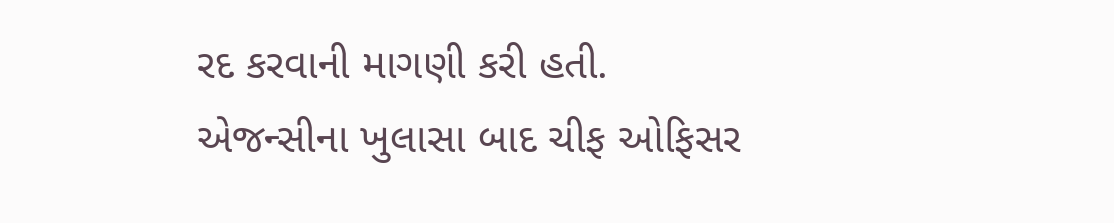રદ કરવાની માગણી કરી હતી.
એજન્સીના ખુલાસા બાદ ચીફ ઓફિસર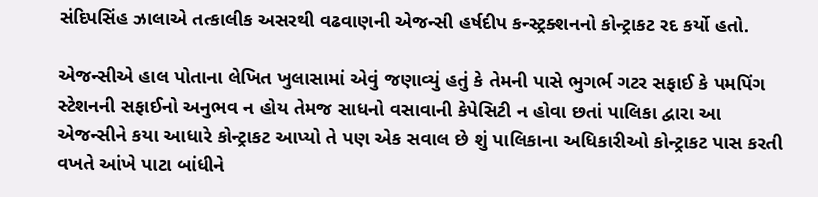સંદિપસિંહ ઝાલાએ તત્કાલીક અસરથી વઢવાણની એજન્સી હર્ષદીપ કન્સ્ટ્રક્શનનો કોન્ટ્રાકટ રદ કર્યો હતો.

એજન્સીએ હાલ પોતાના લેખિત ખુલાસામાં એવું જણાવ્યું હતું કે તેમની પાસે ભુગર્ભ ગટર સફાઈ કે પમપિંગ સ્ટેશનની સફાઈનો અનુભવ ન હોય તેમજ સાધનો વસાવાની કેપેસિટી ન હોવા છતાં પાલિકા દ્વારા આ એજન્સીને કયા આધારે કોન્ટ્રાકટ આપ્યો તે પણ એક સવાલ છે શું પાલિકાના અધિકારીઓ કોન્ટ્રાકટ પાસ કરતી વખતે આંખે પાટા બાંધીને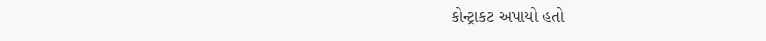કોન્ટ્રાકટ અપાયો હતો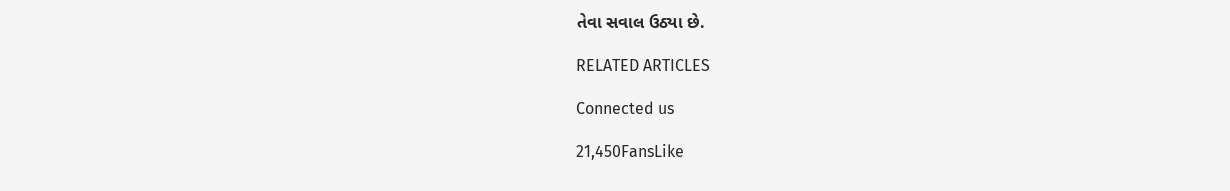તેવા સવાલ ઉઠ્યા છે.

RELATED ARTICLES

Connected us

21,450FansLike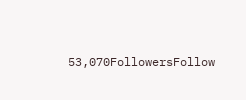53,070FollowersFollow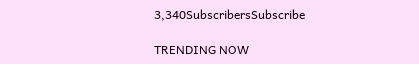3,340SubscribersSubscribe

TRENDING NOW